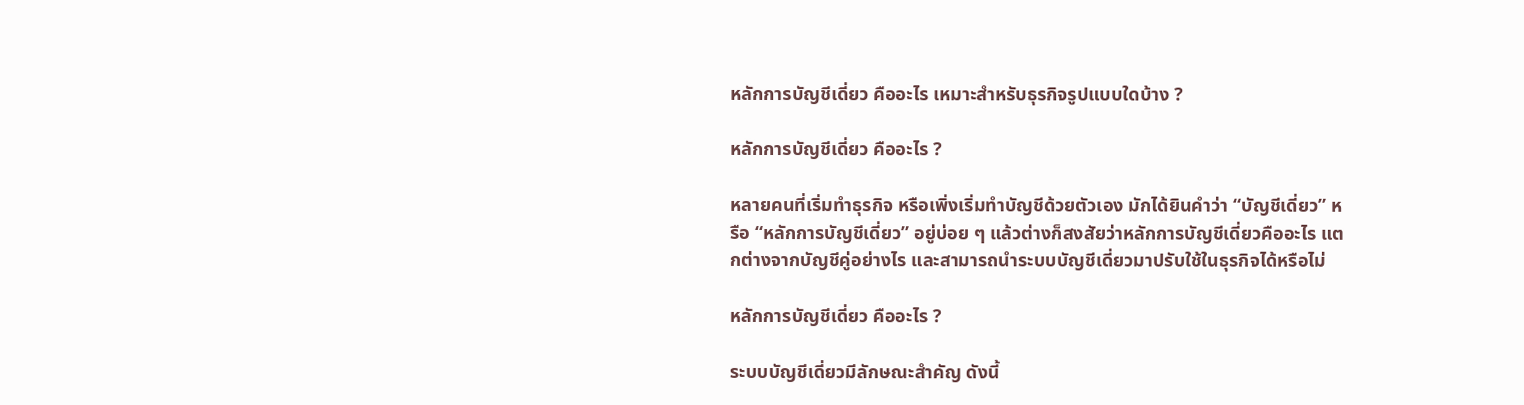หลักการบัญชีเดี่ยว คืออะไร เหมาะสำหรับธุรกิจรูปแบบใดบ้าง ?

หลักการบัญชีเดี่ยว คืออะไร ?

หลายคนที่เริ่มทำธุรกิจ หรือเพิ่งเริ่มทำบัญชีด้วยตัวเอง มักได้ยินคำว่า “บัญชีเดี่ยว” หรือ “หลักการบัญชีเดี่ยว” อยู่บ่อย ๆ แล้วต่างก็สงสัยว่าหลักการบัญชีเดี่ยวคืออะไร แตกต่างจากบัญชีคู่อย่างไร และสามารถนำระบบบัญชีเดี่ยวมาปรับใช้ในธุรกิจได้หรือไม่

หลักการบัญชีเดี่ยว คืออะไร ?

ระบบบัญชีเดี่ยวมีลักษณะสำคัญ ดังนี้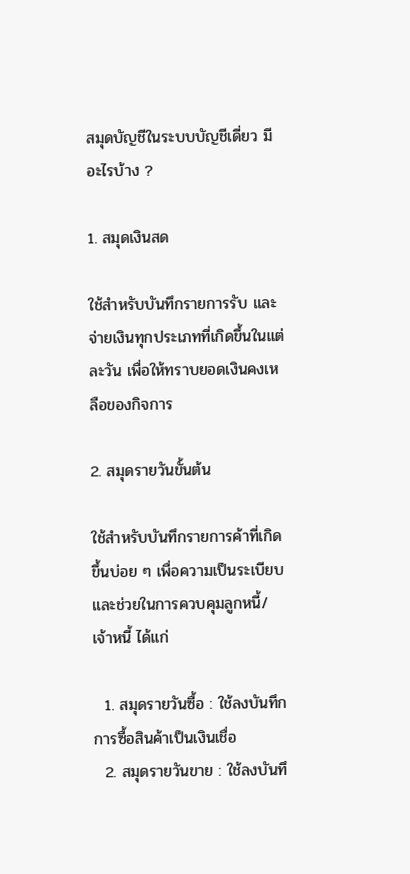สมุดบัญชีในระบบบัญชีเดี่ยว มีอะไรบ้าง ?

1. สมุดเงินสด

ใช้สำหรับบันทึกรายการรับ และจ่ายเงินทุกประเภทที่เกิดขึ้นในแต่ละวัน เพื่อให้ทราบยอดเงินคงเหลือของกิจการ

2. สมุดรายวันขั้นต้น

ใช้สำหรับบันทึกรายการค้าที่เกิดขึ้นบ่อย ๆ เพื่อความเป็นระเบียบ และช่วยในการควบคุมลูกหนี้/เจ้าหนี้ ได้แก่

  1. สมุดรายวันซื้อ : ใช้ลงบันทึกการซื้อสินค้าเป็นเงินเชื่อ
  2. สมุดรายวันขาย : ใช้ลงบันทึ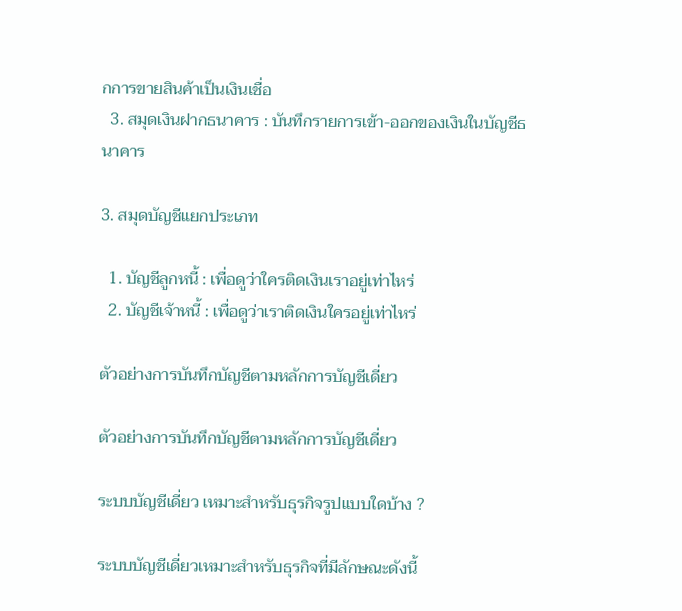กการขายสินค้าเป็นเงินเชื่อ
  3. สมุดเงินฝากธนาคาร : บันทึกรายการเข้า-ออกของเงินในบัญชีธนาคาร

3. สมุดบัญชีแยกประเภท

  1. บัญชีลูกหนี้ : เพื่อดูว่าใครติดเงินเราอยู่เท่าไหร่
  2. บัญชีเจ้าหนี้ : เพื่อดูว่าเราติดเงินใครอยู่เท่าไหร่

ตัวอย่างการบันทึกบัญชีตามหลักการบัญชีเดี่ยว

ตัวอย่างการบันทึกบัญชีตามหลักการบัญชีเดี่ยว

ระบบบัญชีเดี่ยว เหมาะสำหรับธุรกิจรูปแบบใดบ้าง ?

ระบบบัญชีเดี่ยวเหมาะสำหรับธุรกิจที่มีลักษณะดังนี้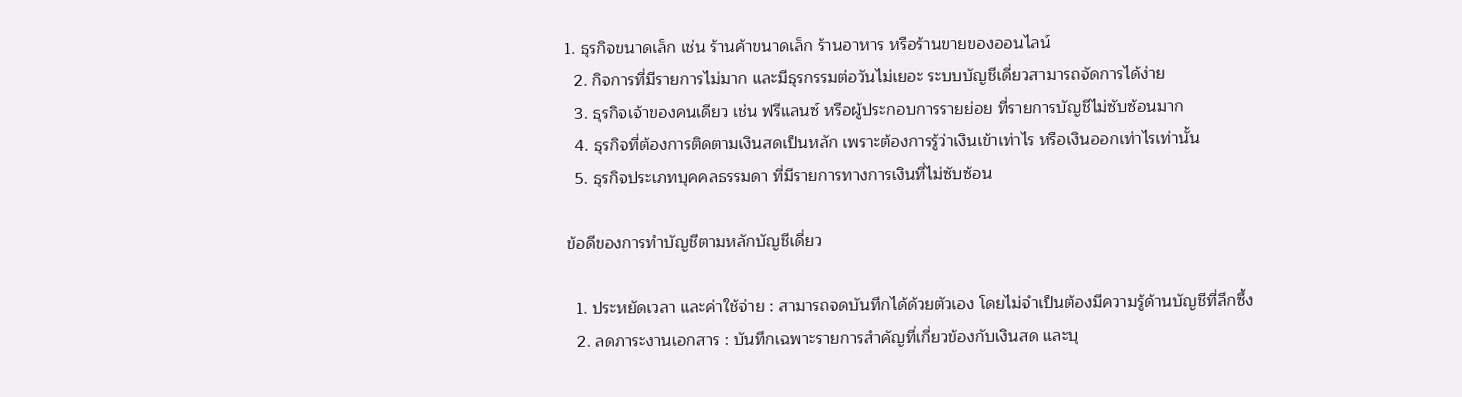1. ธุรกิจขนาดเล็ก เช่น ร้านค้าขนาดเล็ก ร้านอาหาร หรือร้านขายของออนไลน์
  2. กิจการที่มีรายการไม่มาก และมีธุรกรรมต่อวันไม่เยอะ ระบบบัญชีเดี่ยวสามารถจัดการได้ง่าย
  3. ธุรกิจเจ้าของคนเดียว เช่น ฟรีแลนซ์ หรือผู้ประกอบการรายย่อย ที่รายการบัญชีไม่ซับซ้อนมาก
  4. ธุรกิจที่ต้องการติดตามเงินสดเป็นหลัก เพราะต้องการรู้ว่าเงินเข้าเท่าไร หรือเงินออกเท่าไรเท่านั้น
  5. ธุรกิจประเภทบุคคลธรรมดา ที่มีรายการทางการเงินที่ไม่ซับซ้อน

ข้อดีของการทำบัญชีตามหลักบัญชีเดี่ยว

  1. ประหยัดเวลา และค่าใช้จ่าย : สามารถจดบันทึกได้ด้วยตัวเอง โดยไม่จำเป็นต้องมีความรู้ด้านบัญชีที่ลึกซึ้ง
  2. ลดภาระงานเอกสาร : บันทึกเฉพาะรายการสำคัญที่เกี่ยวข้องกับเงินสด และบุ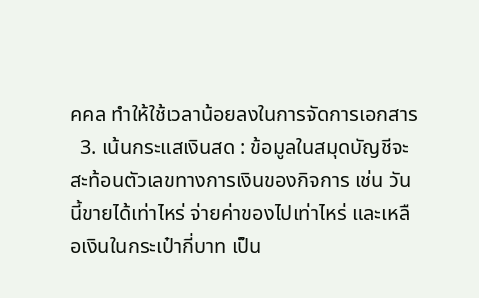คคล ทำให้ใช้เวลาน้อยลงในการจัดการเอกสาร
  3. เน้นกระแสเงินสด : ข้อมูลในสมุดบัญชีจะสะท้อนตัวเลขทางการเงินของกิจการ เช่น วันนี้ขายได้เท่าไหร่ จ่ายค่าของไปเท่าไหร่ และเหลือเงินในกระเป๋ากี่บาท เป็น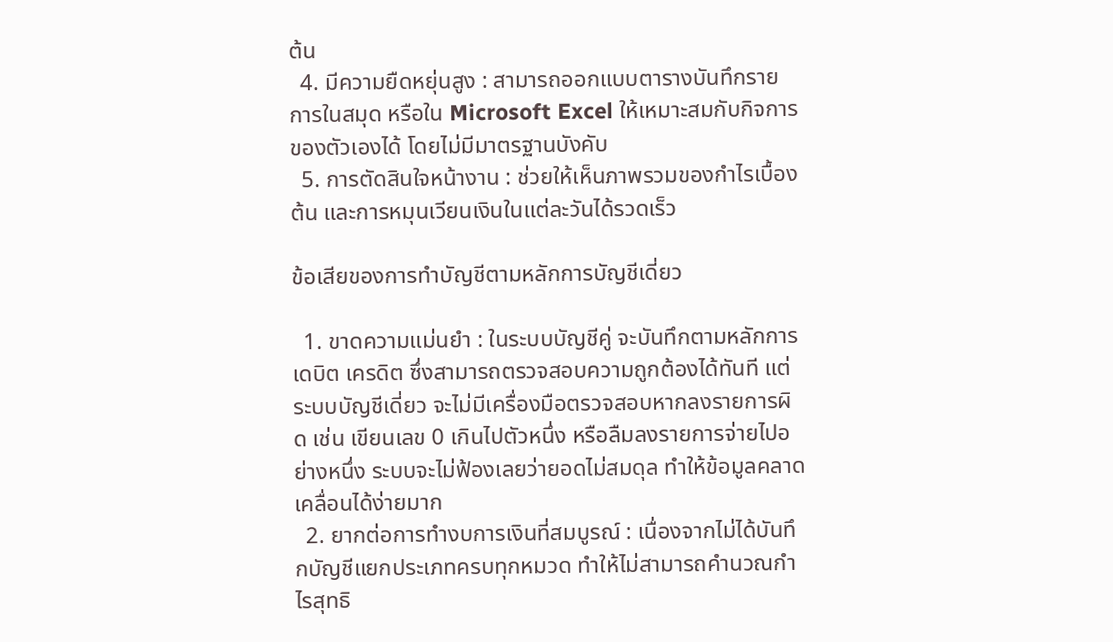ต้น
  4. มีความยืดหยุ่นสูง : สามารถออกแบบตารางบันทึกรายการในสมุด หรือใน Microsoft Excel ให้เหมาะสมกับกิจการของตัวเองได้ โดยไม่มีมาตรฐานบังคับ
  5. การตัดสินใจหน้างาน : ช่วยให้เห็นภาพรวมของกำไรเบื้องต้น และการหมุนเวียนเงินในแต่ละวันได้รวดเร็ว

ข้อเสียของการทำบัญชีตามหลักการบัญชีเดี่ยว

  1. ขาดความแม่นยำ : ในระบบบัญชีคู่ จะบันทึกตามหลักการเดบิต เครดิต ซึ่งสามารถตรวจสอบความถูกต้องได้ทันที แต่ระบบบัญชีเดี่ยว จะไม่มีเครื่องมือตรวจสอบหากลงรายการผิด เช่น เขียนเลข 0 เกินไปตัวหนึ่ง หรือลืมลงรายการจ่ายไปอย่างหนึ่ง ระบบจะไม่ฟ้องเลยว่ายอดไม่สมดุล ทำให้ข้อมูลคลาดเคลื่อนได้ง่ายมาก
  2. ยากต่อการทำงบการเงินที่สมบูรณ์ : เนื่องจากไม่ได้บันทึกบัญชีแยกประเภทครบทุกหมวด ทำให้ไม่สามารถคำนวณกำไรสุทธิ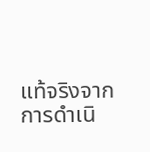แท้จริงจากการดำเนิ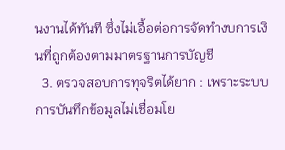นงานได้ทันที ซึ่งไม่เอื้อต่อการจัดทำงบการเงินที่ถูกต้องตามมาตรฐานการบัญชี
  3. ตรวจสอบการทุจริตได้ยาก : เพราะระบบการบันทึกข้อมูลไม่เชื่อมโย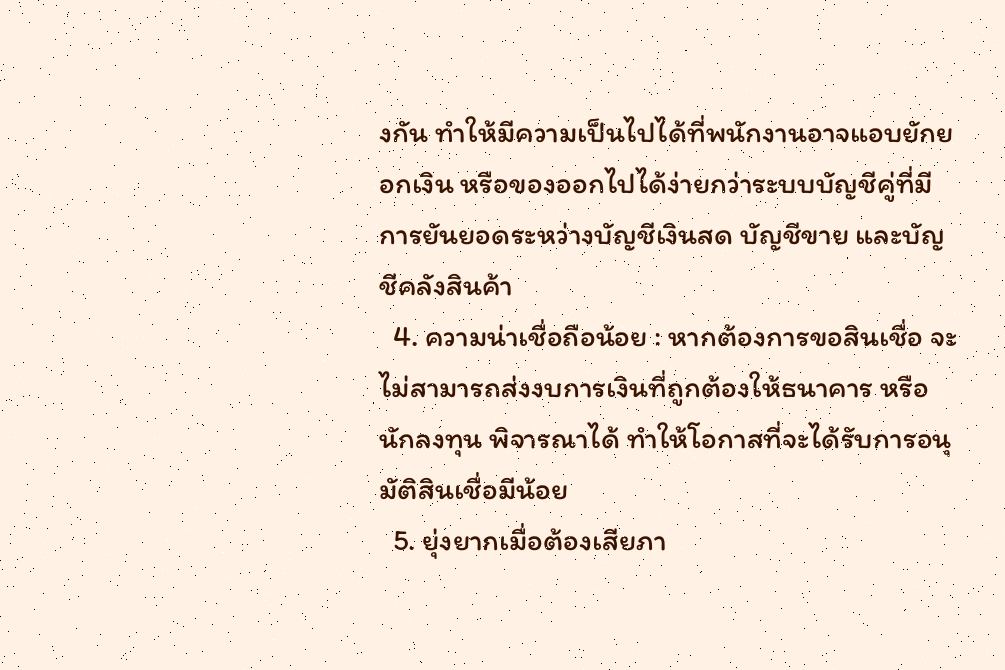งกัน ทำให้มีความเป็นไปได้ที่พนักงานอาจแอบยักยอกเงิน หรือของออกไปได้ง่ายกว่าระบบบัญชีคู่ที่มีการยันยอดระหว่างบัญชีเงินสด บัญชีขาย และบัญชีคลังสินค้า
  4. ความน่าเชื่อถือน้อย : หากต้องการขอสินเชื่อ จะไม่สามารถส่งงบการเงินที่ถูกต้องให้ธนาคาร หรือนักลงทุน พิจารณาได้ ทำให้โอกาสที่จะได้รับการอนุมัติสินเชื่อมีน้อย
  5. ยุ่งยากเมื่อต้องเสียภา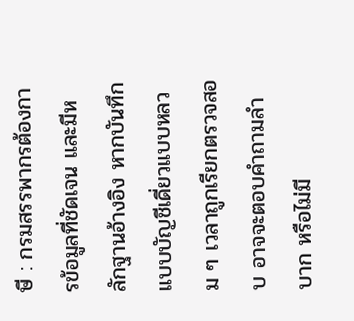ษี : กรมสรรพากรต้องการข้อมูลที่ชัดเจน และมีหลักฐานอ้างอิง หากบันทึกแบบบัญชีเดี่ยวแบบหลวม ๆ เวลาถูกเรียกตรวจสอบ อาจจะตอบคำถามลำบาก หรือไม่มี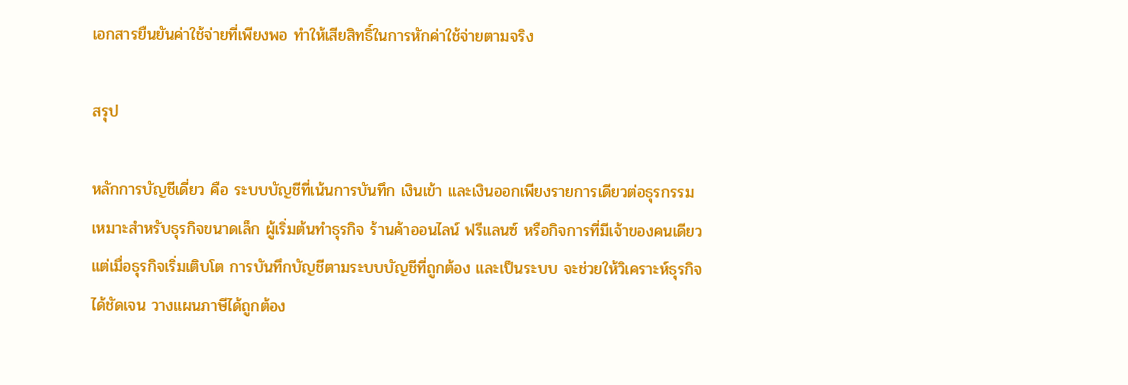เอกสารยืนยันค่าใช้จ่ายที่เพียงพอ ทำให้เสียสิทธิ์ในการหักค่าใช้จ่ายตามจริง

สรุป

หลักการบัญชีเดี่ยว คือ ระบบบัญชีที่เน้นการบันทึก เงินเข้า และเงินออกเพียงรายการเดียวต่อธุรกรรม เหมาะสำหรับธุรกิจขนาดเล็ก ผู้เริ่มต้นทำธุรกิจ ร้านค้าออนไลน์ ฟรีแลนซ์ หรือกิจการที่มีเจ้าของคนเดียว แต่เมื่อธุรกิจเริ่มเติบโต การบันทึกบัญชีตามระบบบัญชีที่ถูกต้อง และเป็นระบบ จะช่วยให้วิเคราะห์ธุรกิจได้ชัดเจน วางแผนภาษีได้ถูกต้อง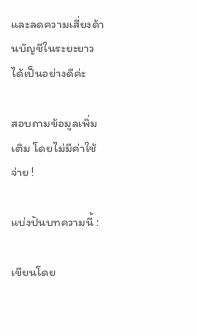และลดความเสี่ยงด้านบัญชีในระยะยาว ได้เป็นอย่างดีค่ะ

สอบถามข้อมูลเพิ่มเติม โดยไม่มีค่าใช้จ่าย !

แบ่งปันบทความนี้ :

เขียนโดย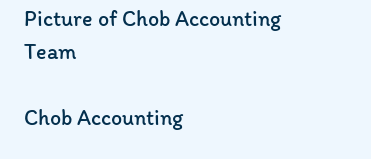Picture of Chob Accounting Team

Chob Accounting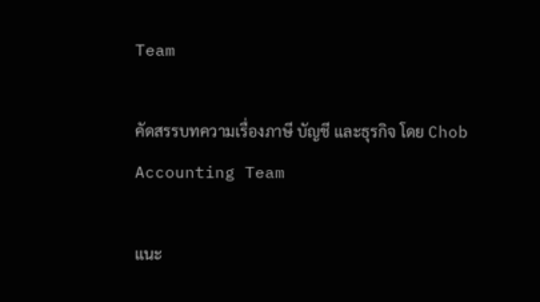Team

คัดสรรบทความเรื่องภาษี บัญชี และธุรกิจ โดย Chob Accounting Team

แนะ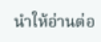นำให้อ่านต่อ